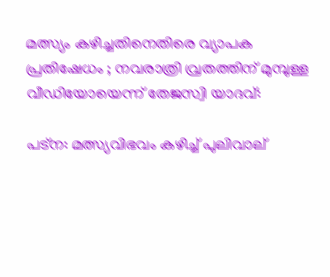മത്സ്യം കഴിച്ചതിനെതിരെ വ്യാപക പ്രതിഷേധം ; നവരാത്രി വ്രതത്തിന് മുമ്പുള്ള വീഡിയോയെന്ന് തേജസ്വി യാദവ്:

പട്ന: മത്സ്യവിഭവം കഴിച്ച് പുലിവാല്‌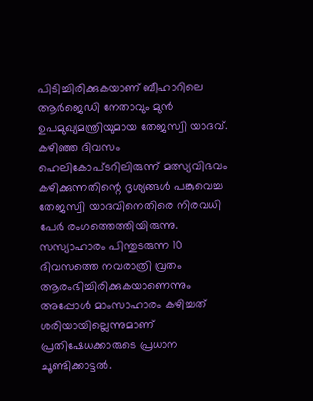പിടിച്ചിരിക്കുകയാണ് ബീഹാറിലെ ആര്‍ജെഡി നേതാവും മുന്‍ ഉപമുഖ്യമന്ത്രിയുമായ തേജസ്വി യാദവ്. കഴിഞ്ഞ ദിവസം ഹെലികോപ്ടറിലിരുന്ന് മത്സ്യവിഭവം കഴിക്കുന്നതിന്റെ ദൃശ്യങ്ങള്‍ പങ്കുവെച്ച തേജസ്വി യാദവിനെതിരെ നിരവധി പേര്‍ രംഗത്തെത്തിയിരുന്നു. സസ്യാഹാരം പിന്തുടരുന്ന 10 ദിവസത്തെ നവരാത്രി വ്രതം ആരംഭിച്ചിരിക്കുകയാണെന്നും അപ്പോള്‍ മാംസാഹാരം കഴിച്ചത് ശരിയായില്ലെന്നുമാണ് പ്രതിഷേധക്കാരുടെ പ്രധാന ചൂണ്ടിക്കാട്ടല്‍.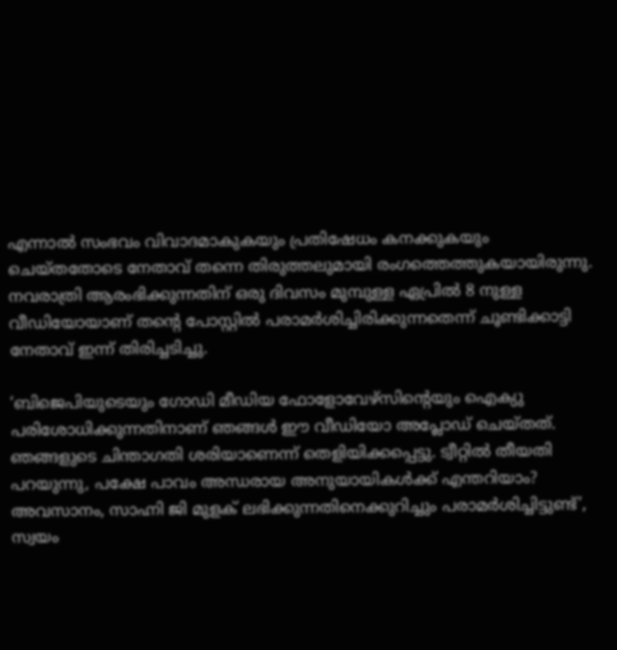എന്നാല്‍ സംഭവം വിവാദമാകുകയും പ്രതിഷേധം കനക്കുകയും ചെയ്തതോടെ നേതാവ് തന്നെ തിരുത്തലുമായി രംഗത്തെത്തുകയായിരുന്നു. നവരാത്രി ആരംഭിക്കുന്നതിന് ഒരു ദിവസം മുമ്പുള്ള ഏപ്രില്‍ 8 നുള്ള വീഡിയോയാണ് തന്റെ പോസ്റ്റില്‍ പരാമര്‍ശിച്ചിരിക്കുന്നതെന്ന് ചൂണ്ടിക്കാട്ടി നേതാവ് ഇന്ന് തിരിച്ചടിച്ചു.

‘ബിജെപിയുടെയും ഗോഡി മീഡിയ ഫോളോവേഴ്സിന്റെയും ഐക്യു പരിശോധിക്കുന്നതിനാണ് ഞങ്ങള്‍ ഈ വീഡിയോ അപ്ലോഡ് ചെയ്തത്. ഞങ്ങളുടെ ചിന്താഗതി ശരിയാണെന്ന് തെളിയിക്കപ്പെട്ടു. ട്വീറ്റില്‍ തീയതി പറയുന്നു, പക്ഷേ പാവം അന്ധരായ അനുയായികള്‍ക്ക് എന്തറിയാം? അവസാനം, സാഹ്നി ജി മുളക് ലഭിക്കുന്നതിനെക്കുറിച്ചും പരാമര്‍ശിച്ചിട്ടുണ്ട്’, സ്വയം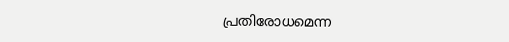പ്രതിരോധമെന്ന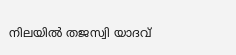നിലയില്‍ തജസ്വി യാദവ്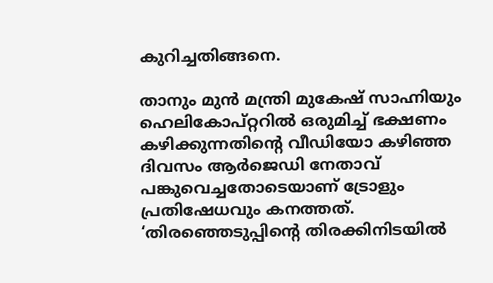കുറിച്ചതിങ്ങനെ.

താനും മുന്‍ മന്ത്രി മുകേഷ് സാഹ്നിയും ഹെലികോപ്റ്ററില്‍ ഒരുമിച്ച് ഭക്ഷണം കഴിക്കുന്നതിന്റെ വീഡിയോ കഴിഞ്ഞ ദിവസം ആര്‍ജെഡി നേതാവ് പങ്കുവെച്ചതോടെയാണ് ട്രോളും പ്രതിഷേധവും കനത്തത്. ‘തിരഞ്ഞെടുപ്പിന്റെ തിരക്കിനിടയില്‍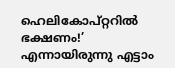ഹെലികോപ്റ്ററില്‍ ഭക്ഷണം!’ എന്നായിരുന്നു എട്ടാം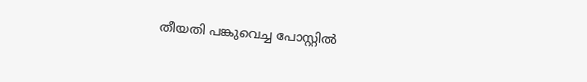തീയതി പങ്കുവെച്ച പോസ്റ്റില്‍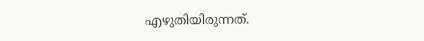എഴുതിയിരുന്നത്.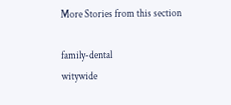More Stories from this section

family-dental
witywide